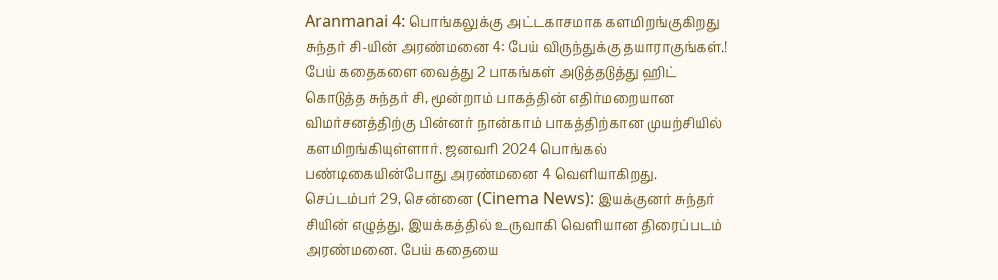Aranmanai 4: பொங்கலுக்கு அட்டகாசமாக களமிறங்குகிறது சுந்தர் சி-யின் அரண்மனை 4: பேய் விருந்துக்கு தயாராகுங்கள்.!
பேய் கதைகளை வைத்து 2 பாகங்கள் அடுத்தடுத்து ஹிட் கொடுத்த சுந்தர் சி, மூன்றாம் பாகத்தின் எதிர்மறையான விமர்சனத்திற்கு பின்னர் நான்காம் பாகத்திற்கான முயற்சியில் களமிறங்கியுள்ளார். ஜனவரி 2024 பொங்கல் பண்டிகையின்போது அரண்மனை 4 வெளியாகிறது.
செப்டம்பர் 29, சென்னை (Cinema News): இயக்குனர் சுந்தர் சியின் எழுத்து, இயக்கத்தில் உருவாகி வெளியான திரைப்படம் அரண்மனை. பேய் கதையை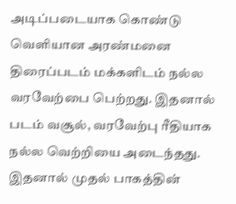அடிப்படையாக கொண்டு வெளியான அரண்மனை திரைப்படம் மக்களிடம் நல்ல வரவேற்பை பெற்றது. இதனால் படம் வசூல், வரவேற்பு ரீதியாக நல்ல வெற்றியை அடைந்தது.
இதனால் முதல் பாகத்தின்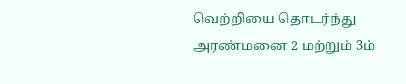வெற்றியை தொடர்ந்து அரண்மனை 2 மற்றும் 3ம்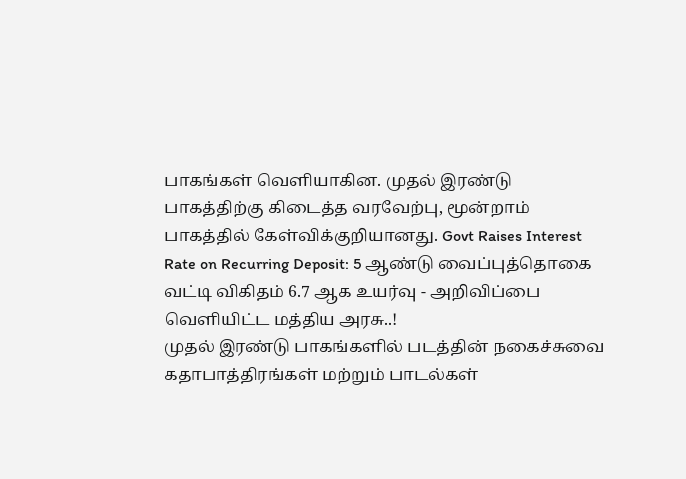பாகங்கள் வெளியாகின. முதல் இரண்டு பாகத்திற்கு கிடைத்த வரவேற்பு, மூன்றாம் பாகத்தில் கேள்விக்குறியானது. Govt Raises Interest Rate on Recurring Deposit: 5 ஆண்டு வைப்புத்தொகை வட்டி விகிதம் 6.7 ஆக உயர்வு - அறிவிப்பை வெளியிட்ட மத்திய அரசு..!
முதல் இரண்டு பாகங்களில் படத்தின் நகைச்சுவை கதாபாத்திரங்கள் மற்றும் பாடல்கள்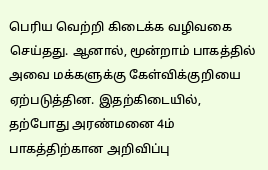பெரிய வெற்றி கிடைக்க வழிவகை செய்தது. ஆனால், மூன்றாம் பாகத்தில் அவை மக்களுக்கு கேள்விக்குறியை ஏற்படுத்தின. இதற்கிடையில், தற்போது அரண்மனை 4ம் பாகத்திற்கான அறிவிப்பு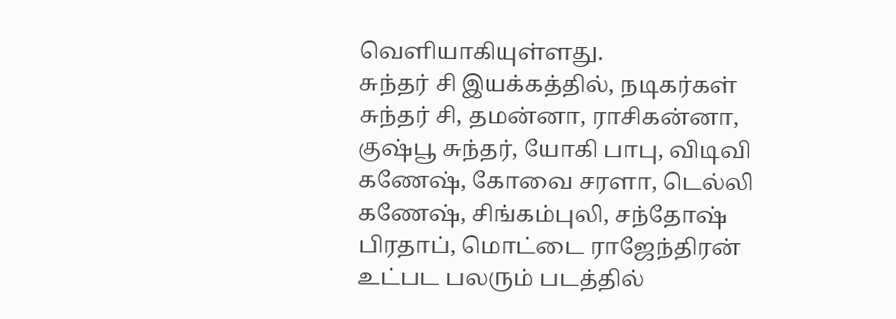வெளியாகியுள்ளது.
சுந்தர் சி இயக்கத்தில், நடிகர்கள் சுந்தர் சி, தமன்னா, ராசிகன்னா, குஷ்பூ சுந்தர், யோகி பாபு, விடிவி கணேஷ், கோவை சரளா, டெல்லி கணேஷ், சிங்கம்புலி, சந்தோஷ் பிரதாப், மொட்டை ராஜேந்திரன் உட்பட பலரும் படத்தில்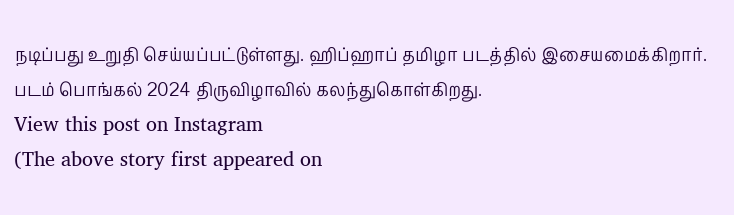நடிப்பது உறுதி செய்யப்பட்டுள்ளது. ஹிப்ஹாப் தமிழா படத்தில் இசையமைக்கிறார். படம் பொங்கல் 2024 திருவிழாவில் கலந்துகொள்கிறது.
View this post on Instagram
(The above story first appeared on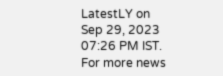LatestLY on Sep 29, 2023 07:26 PM IST. For more news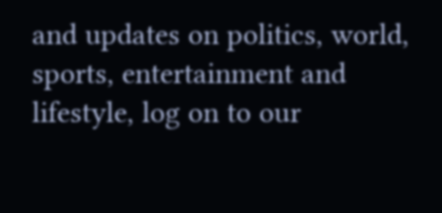and updates on politics, world, sports, entertainment and lifestyle, log on to our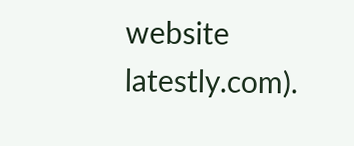website latestly.com).